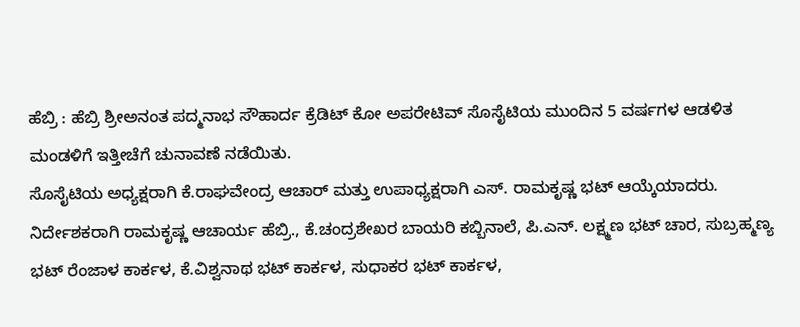ಹೆಬ್ರಿ : ಹೆಬ್ರಿ ಶ್ರೀಅನಂತ ಪದ್ಮನಾಭ ಸೌಹಾರ್ದ ಕ್ರೆಡಿಟ್ ಕೋ ಅಪರೇಟಿವ್ ಸೊಸೈಟಿಯ ಮುಂದಿನ 5 ವರ್ಷಗಳ ಆಡಳಿತ ಮಂಡಳಿಗೆ ಇತ್ತೀಚೆಗೆ ಚುನಾವಣೆ ನಡೆಯಿತು.
ಸೊಸೈಟಿಯ ಅಧ್ಯಕ್ಷರಾಗಿ ಕೆ.ರಾಘವೇಂದ್ರ ಆಚಾರ್ ಮತ್ತು ಉಪಾಧ್ಯಕ್ಷರಾಗಿ ಎಸ್. ರಾಮಕೃಷ್ಣ ಭಟ್ ಆಯ್ಕೆಯಾದರು.
ನಿರ್ದೇಶಕರಾಗಿ ರಾಮಕೃಷ್ಣ ಆಚಾರ್ಯ ಹೆಬ್ರಿ., ಕೆ.ಚಂದ್ರಶೇಖರ ಬಾಯರಿ ಕಬ್ಬಿನಾಲೆ, ಪಿ.ಎನ್. ಲಕ್ಷ್ಮಣ ಭಟ್ ಚಾರ, ಸುಬ್ರಹ್ಮಣ್ಯ ಭಟ್ ರೆಂಜಾಳ ಕಾರ್ಕಳ, ಕೆ.ವಿಶ್ವನಾಥ ಭಟ್ ಕಾರ್ಕಳ, ಸುಧಾಕರ ಭಟ್ ಕಾರ್ಕಳ,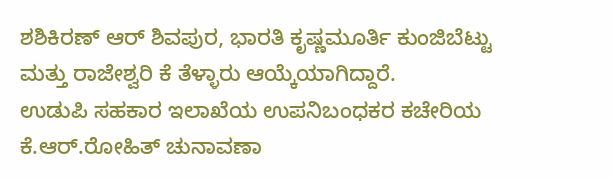ಶಶಿಕಿರಣ್ ಆರ್ ಶಿವಪುರ, ಭಾರತಿ ಕೃಷ್ಣಮೂರ್ತಿ ಕುಂಜಿಬೆಟ್ಟು ಮತ್ತು ರಾಜೇಶ್ವರಿ ಕೆ ತೆಳ್ಳಾರು ಆಯ್ಕೆಯಾಗಿದ್ದಾರೆ.
ಉಡುಪಿ ಸಹಕಾರ ಇಲಾಖೆಯ ಉಪನಿಬಂಧಕರ ಕಚೇರಿಯ ಕೆ.ಆರ್.ರೋಹಿತ್ ಚುನಾವಣಾ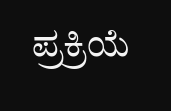ಪ್ರಕ್ರಿಯೆ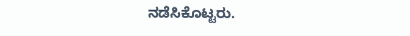ನಡೆಸಿಕೊಟ್ಟರು.